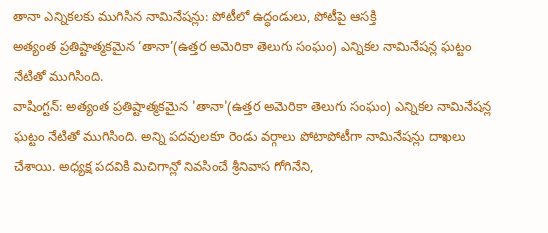తానా ఎన్నికలకు ముగిసిన నామినేషన్లు: పోటీలో ఉద్ధండులు, పోటీపై ఆసక్తి
అత్యంత ప్రతిష్టాత్మకమైన ‘తానా’(ఉత్తర అమెరికా తెలుగు సంఘం) ఎన్నికల నామినేషన్ల ఘట్టం నేటితో ముగిసింది.
వాషింగ్టన్: అత్యంత ప్రతిష్టాత్మకమైన 'తానా'(ఉత్తర అమెరికా తెలుగు సంఘం) ఎన్నికల నామినేషన్ల ఘట్టం నేటితో ముగిసింది. అన్ని పదవులకూ రెండు వర్గాలు పోటాపోటీగా నామినేషన్లు దాఖలు చేశాయి. అధ్యక్ష పదవికి మిచిగాన్లో నివసించే శ్రీనివాస గోగినేని,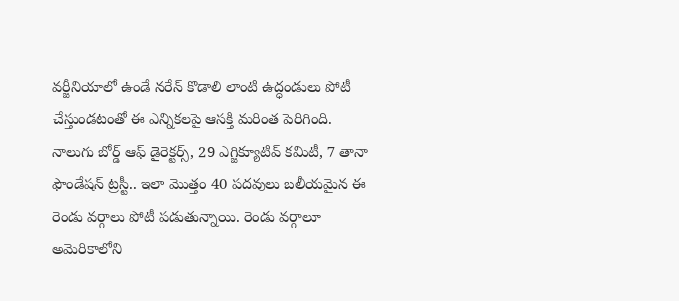వర్జీనియాలో ఉండే నరేన్ కొడాలి లాంటి ఉద్ధండులు పోటీ చేస్తుండటంతో ఈ ఎన్నికలపై ఆసక్తి మరింత పెరిగింది.
నాలుగు బోర్డ్ ఆఫ్ డైరెక్టర్స్, 29 ఎగ్జిక్యూటివ్ కమిటీ, 7 తానా ఫౌండేషన్ ట్రస్టీ.. ఇలా మొత్తం 40 పదవులు బలీయమైన ఈ రెండు వర్గాలు పోటీ పడుతున్నాయి. రెండు వర్గాలూ అమెరికాలోని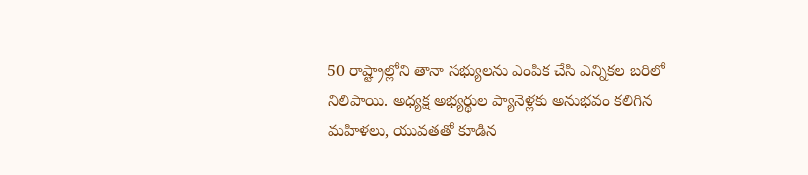50 రాష్ట్రాల్లోని తానా సభ్యులను ఎంపిక చేసి ఎన్నికల బరిలో నిలిపాయి. అధ్యక్ష అభ్యర్థుల ప్యానెళ్లకు అనుభవం కలిగిన మహిళలు, యువతతో కూడిన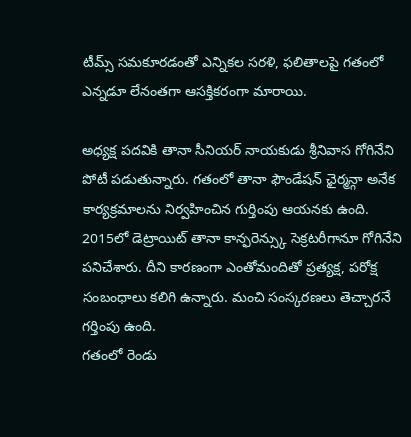టీమ్స్ సమకూరడంతో ఎన్నికల సరళి, ఫలితాలపై గతంలో ఎన్నడూ లేనంతగా ఆసక్తికరంగా మారాయి.

అధ్యక్ష పదవికి తానా సీనియర్ నాయకుడు శ్రీనివాస గోగినేని పోటీ పడుతున్నారు. గతంలో తానా ఫౌండేషన్ ఛైర్మన్గా అనేక కార్యక్రమాలను నిర్వహించిన గుర్తింపు ఆయనకు ఉంది. 2015లో డెట్రాయిట్ తానా కాన్ఫరెన్స్కు సెక్రటరీగానూ గోగినేని పనిచేశారు. దీని కారణంగా ఎంతోమందితో ప్రత్యక్ష, పరోక్ష సంబంధాలు కలిగి ఉన్నారు. మంచి సంస్కరణలు తెచ్చారనే గర్తింపు ఉంది.
గతంలో రెండు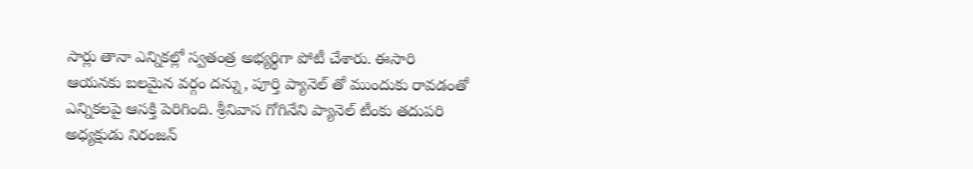సార్లు తానా ఎన్నికల్లో స్వతంత్ర అభ్యర్థిగా పోటీ చేశారు. ఈసారి ఆయనకు బలమైన వర్గం దన్ను, పూర్తి ప్యానెల్ తో ముందుకు రావడంతో ఎన్నికలపై ఆసక్తి పెరిగింది. శ్రీనివాస గోగినేని ప్యానెల్ టీంకు తదుపరి అధ్యక్షుడు నిరంజన్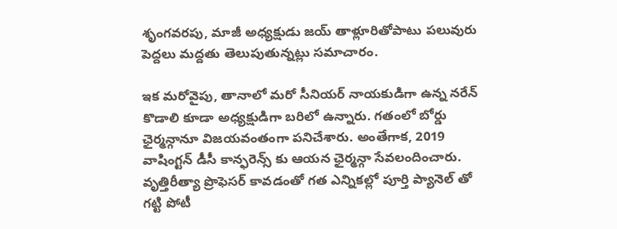శృంగవరపు, మాజీ అధ్యక్షుడు జయ్ తాళ్లూరితోపాటు పలువురు పెద్దలు మద్దతు తెలుపుతున్నట్లు సమాచారం.

ఇక మరోవైపు, తానాలో మరో సీనియర్ నాయకుడిగా ఉన్న నరేన్ కొడాలి కూడా అధ్యక్షుడిగా బరిలో ఉన్నారు. గతంలో బోర్డు ఛైర్మన్గానూ విజయవంతంగా పనిచేశారు. అంతేగాక, 2019 వాషింగ్టన్ డీసీ కాన్ఫరెన్స్ కు ఆయన ఛైర్మన్గా సేవలందించారు. వృత్తిరీత్యా ప్రొఫెసర్ కావడంతో గత ఎన్నికల్లో పూర్తి ప్యానెల్ తో గట్టి పోటీ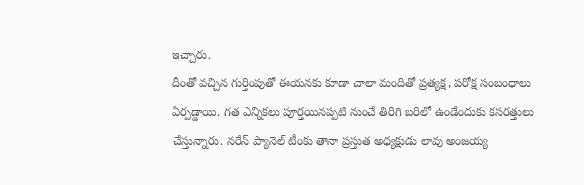ఇచ్చారు.
దీంతో వచ్చిన గుర్తింపుతో ఈయనకు కూడా చాలా మందితో ప్రత్యక్ష, పరోక్ష సంబంధాలు ఏర్పడ్డాయి. గత ఎన్నికలు పూర్తయినప్పటి నుంచే తిరిగి బరిలో ఉండేందుకు కసరత్తులు చేస్తున్నారు. నరేన్ ప్యానెల్ టీంకు తానా ప్రస్తుత అధ్యక్షుడు లావు అంజయ్య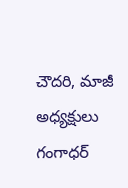చౌదరి, మాజీ అధ్యక్షులు గంగాధర్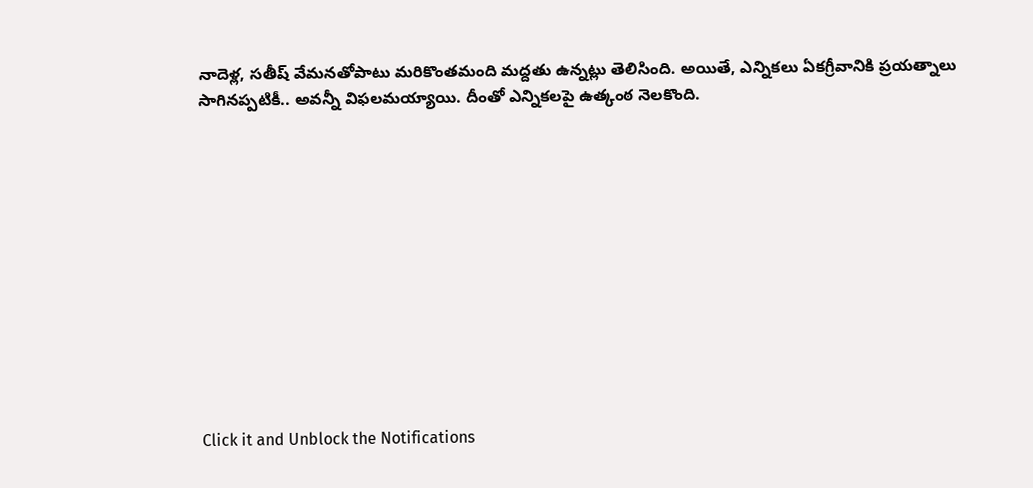నాదెళ్ల, సతీష్ వేమనతోపాటు మరికొంతమంది మద్దతు ఉన్నట్లు తెలిసింది. అయితే, ఎన్నికలు ఏకగ్రీవానికి ప్రయత్నాలు సాగినప్పటికీ.. అవన్నీ విఫలమయ్యాయి. దీంతో ఎన్నికలపై ఉత్కంఠ నెలకొంది.












Click it and Unblock the Notifications